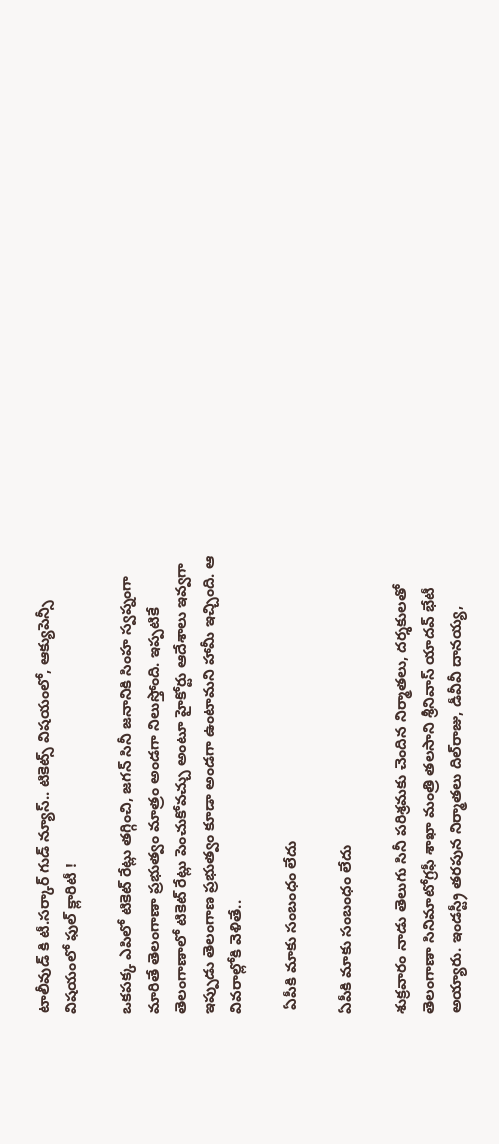టాలీవుడ్ కి టీ.సర్కార్ గుడ్ న్యూస్.. టికెట్స్ విషయంలో, ఆక్యుపెన్సీ విషయంలో ఫుల్ క్లారిటీ !

ఒకపక్క ఎపిలో టికెట్ రేట్లు తగ్గించి, జగన్ సినీ జనానికి సింహ స్వప్నంగా మారితే తెలంగాణా ప్రభుత్వం మాత్రం అండగా నిలుస్తోంది. ఇప్పటికే తెలంగాణాలో టికెట్ రేట్లు పెంచుకోవచ్చు అంటూ హైకోర్టు ఆదేశాలు ఇవ్వగా ఇప్పుడు తెలంగాణ ప్రభుత్వం కూడా అండగా ఉంటామని హామీ ఇచ్చింది. ఆ వివరాల్లోకి వెళితే..

 ఏపీకి మాకు సంబంధం లేదు

ఏపీకి మాకు సంబంధం లేదు

శుక్రవారం నాడు తెలుగు సినీ పరిశ్రమకు చెందిన నిర్మాతలు, దర్శకులతో తెలంగాణా సినిమాటోగ్రఫీ శాఖా మంత్రి తలసాని శ్రీనివాస్ యాదవ్ భేటీ అయ్యారు. ఇండస్ట్రీ తరపున నిర్మాతలు దిల్‌రాజు, డీవీవీ దానయ్య,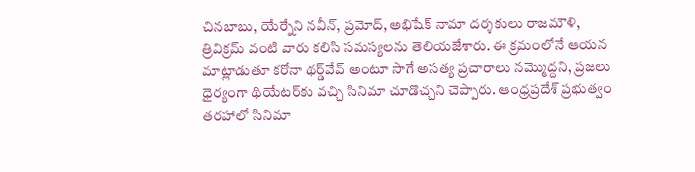చినబాబు, యేర్నేని నవీన్‌, ప్రమోద్‌, అభిషేక్‌ నామా దర్శకులు రాజమౌళి, త్రివిక్రమ్‌ వంటి వారు కలిసి సమస్యలను తెలియజేశారు. ఈ క్రమంలోనే ఆయన మాట్లాడుతూ కరోనా థర్డ్‌వేవ్‌ అంటూ సాగే అసత్య ప్రచారాలు నమ్మొద్దని, ప్రజలు ధైర్యంగా థియేటర్‌కు వచ్చి సినిమా చూడొచ్చని చెప్పారు. ఆంధ్రప్రదేశ్ ప్రభుత్వం తరహాలో సినిమా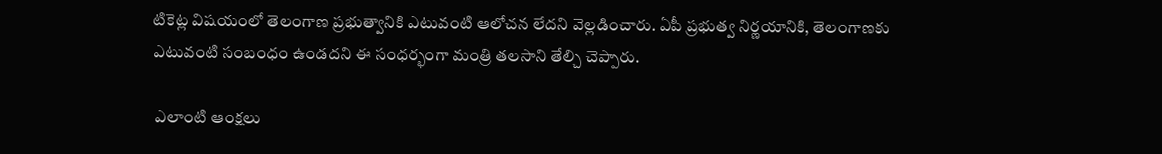టికెట్ల విషయంలో తెలంగాణ ప్రభుత్వానికి ఎటువంటి ఆలోచన లేదని వెల్లడించారు. ఏపీ ప్రభుత్వ నిర్ణయానికి, తెలంగాణకు ఎటువంటి సంబంధం ఉండదని ఈ సంధర్భంగా మంత్రి తలసాని తేల్చి చెప్పారు.

 ఎలాంటి ఆంక్షలు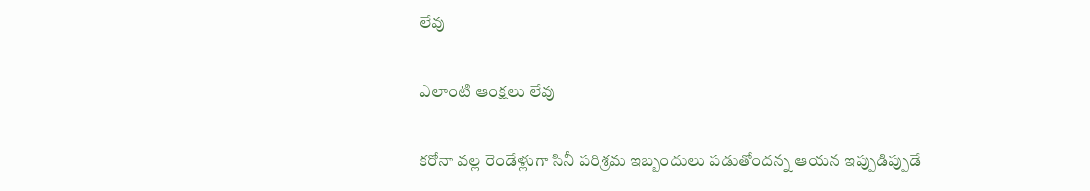లేవు

ఎలాంటి ఆంక్షలు లేవు

కరోనా వల్ల రెండేళ్లుగా సినీ పరిశ్రమ ఇబ్బందులు పడుతోందన్న ఆయన ఇప్పుడిప్పుడే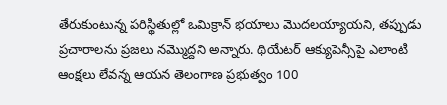తేరుకుంటున్న పరిస్థితుల్లో ఒమిక్రాన్‌ భయాలు మొదలయ్యాయని, తప్పుడు ప్రచారాలను ప్రజలు నమ్మొద్దని అన్నారు. థియేటర్‌ ఆక్యుపెన్సీపై ఎలాంటి ఆంక్షలు లేవన్న ఆయన తెలంగాణ ప్రభుత్వం 100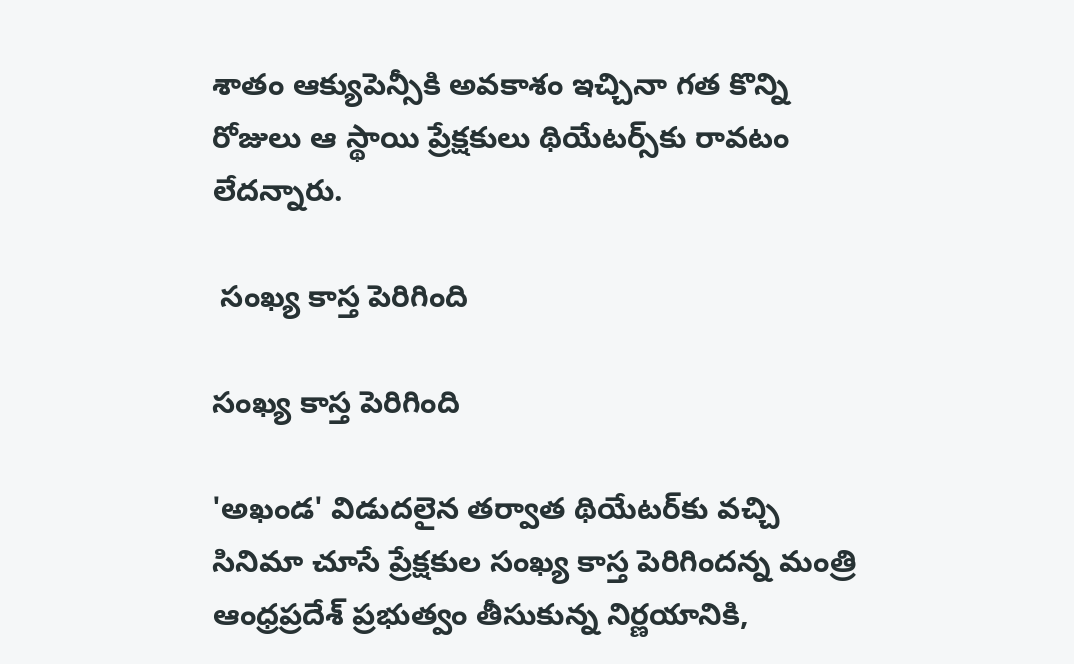శాతం ఆక్యుపెన్సీకి అవకాశం ఇచ్చినా గత కొన్ని రోజులు ఆ స్థాయి ప్రేక్షకులు థియేటర్స్‌కు రావటం లేదన్నారు.

 సంఖ్య కాస్త పెరిగింది

సంఖ్య కాస్త పెరిగింది

'అఖండ' విడుదలైన తర్వాత థియేటర్‌కు వచ్చి సినిమా చూసే ప్రేక్షకుల సంఖ్య కాస్త పెరిగిందన్న మంత్రి ఆంధ్రప్రదేశ్ ప్రభుత్వం తీసుకున్న నిర్ణయానికి,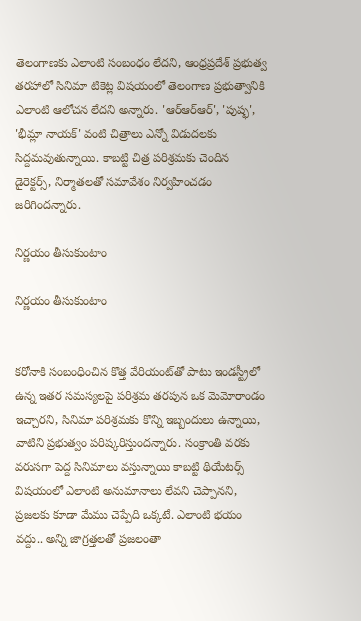తెలంగాణకు ఎలాంటి సంబంధం లేదని, ఆంధ్రప్రదేశ్ ప్రభుత్వ తరహాలో సినిమా టికెట్ల విషయంలో తెలంగాణ ప్రభుత్వానికి ఎలాంటి ఆలోచన లేదని అన్నారు. 'ఆర్ఆర్ఆర్', 'పుష్ఫ', 'భీమ్లా నాయక్' వంటి చిత్రాలు ఎన్నో విడుదలకు సిద్దమవుతున్నాయి. కాబట్టి చిత్ర పరిశ్రమకు చెందిన డైరెక్టర్స్, నిర్మాతలతో సమావేశం నిర్వహించడం జరిగిందన్నారు.

నిర్ణయం తీసుకుంటాం

నిర్ణయం తీసుకుంటాం


కరోనాకి సంబంధించిన కొత్త వేరియంట్‌తో పాటు ఇండస్ట్రీలో ఉన్న ఇతర సమస్యలపై పరిశ్రమ తరపున ఒక మెమోరాండం ఇచ్చారని, సినిమా పరిశ్రమకు కొన్ని ఇబ్బందులు ఉన్నాయి, వాటిని ప్రభుత్వం పరిష్కరిస్తుందన్నారు. సంక్రాంతి వరకు వరుసగా పెద్ద సినిమాలు వస్తున్నాయి కాబట్టి థియేటర్స్ విషయంలో ఎలాంటి అనుమానాలు లేవని చెప్పానని, ప్రజలకు కూడా మేము చెప్పేది ఒక్కటే. ఎలాంటి భయం వద్దు.. అన్ని జాగ్రత్తలతో ప్రజలంతా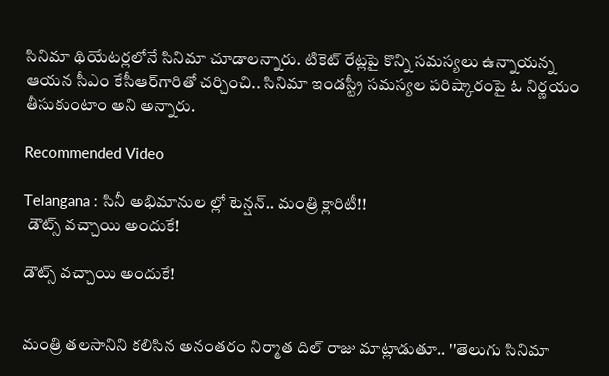సినిమా థియేటర్లలోనే సినిమా చూడాలన్నారు. టికెట్ రేట్లపై కొన్ని సమస్యలు ఉన్నాయన్న ఆయన సీఎం కేసీఆర్‌గారితో చర్చించి.. సినిమా ఇండస్ట్రీ సమస్యల పరిష్కారంపై ఓ నిర్ణయం తీసుకుంటాం అని అన్నారు.

Recommended Video

Telangana : సినీ అభిమానుల ల్లో టెన్షన్.. మంత్రి క్లారిటీ!!
 డౌట్స్ వచ్చాయి అందుకే!

డౌట్స్ వచ్చాయి అందుకే!


మంత్రి తలసానిని కలిసిన అనంతరం నిర్మాత దిల్ రాజు మాట్లాడుతూ.. ''తెలుగు సినిమా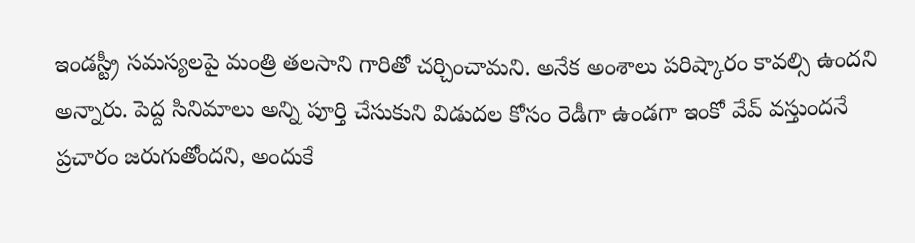ఇండస్ట్రీ సమస్యలపై మంత్రి తలసాని గారితో చర్చించామని. అనేక అంశాలు పరిష్కారం కావల్సి ఉందని అన్నారు. పెద్ద సినిమాలు అన్ని పూర్తి చేసుకుని విడుదల కోసం రెడీగా ఉండగా ఇంకో వేవ్ వస్తుందనే ప్రచారం జరుగుతోందని, అందుకే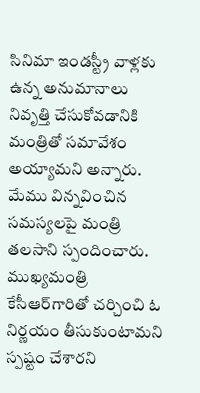సినిమా ఇండస్ట్రీ వాళ్లకు ఉన్న అనుమానాలు నివృత్తి చేసుకోవడానికి మంత్రితో సమావేశం అయ్యామని అన్నారు. మేము విన్నవించిన సమస్యలపై మంత్రి తలసాని స్పందించారు. ముఖ్యమంత్రి కేసీఆర్‌గారితో చర్చించి ఓ నిర్ణయం తీసుకుంటామని స్పష్టం చేశారని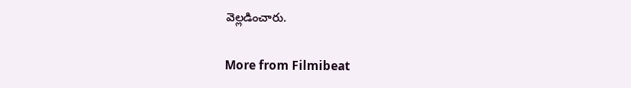వెల్లడించారు.

More from Filmibeat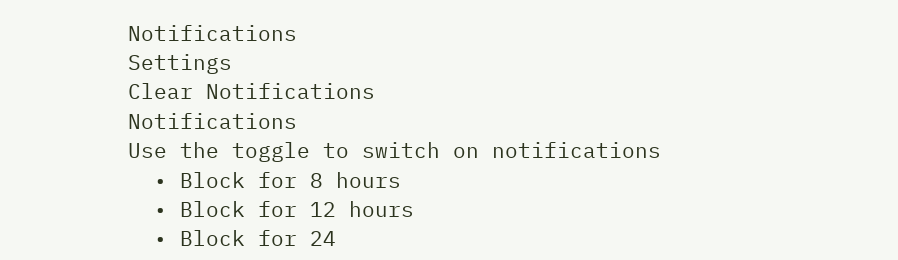Notifications
Settings
Clear Notifications
Notifications
Use the toggle to switch on notifications
  • Block for 8 hours
  • Block for 12 hours
  • Block for 24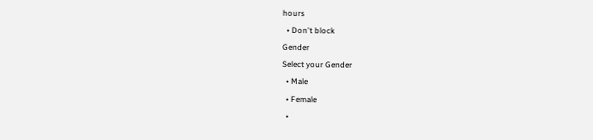hours
  • Don't block
Gender
Select your Gender
  • Male
  • Female
  •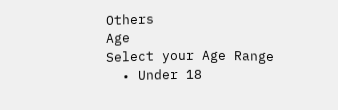Others
Age
Select your Age Range
  • Under 18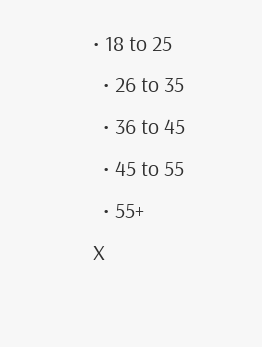• 18 to 25
  • 26 to 35
  • 36 to 45
  • 45 to 55
  • 55+
X